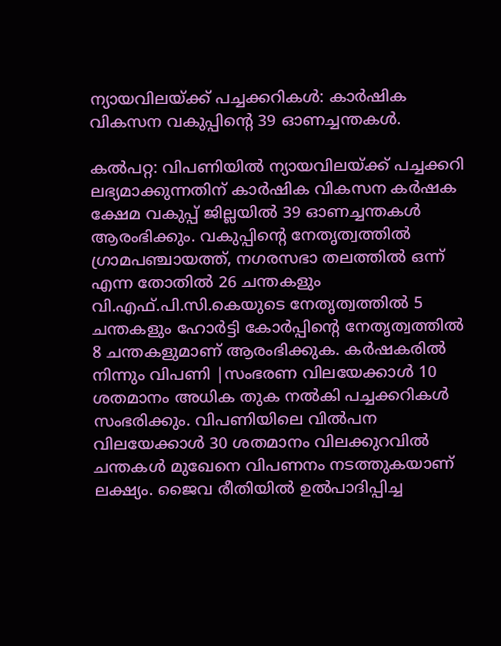ന്യായവിലയ്ക്ക് പച്ചക്കറികള്‍: കാര്‍ഷിക വികസന വകുപ്പിന്റെ 39 ഓണച്ചന്തകള്‍.

കൽപറ്റ: വിപണിയില്‍ ന്യായവിലയ്ക്ക് പച്ചക്കറി ലഭ്യമാക്കുന്നതിന് കാര്‍ഷിക വികസന കര്‍ഷക ക്ഷേമ വകുപ്പ് ജില്ലയില്‍ 39 ഓണച്ചന്തകള്‍ ആരംഭിക്കും. വകുപ്പിന്റെ നേതൃത്വത്തില്‍ ഗ്രാമപഞ്ചായത്ത്, നഗരസഭാ തലത്തില്‍ ഒന്ന് എന്ന തോതില്‍ 26 ചന്തകളും വി.എഫ്.പി.സി.കെയുടെ നേതൃത്വത്തില്‍ 5 ചന്തകളും ഹോര്‍ട്ടി കോര്‍പ്പിന്റെ നേതൃത്വത്തില്‍ 8 ചന്തകളുമാണ് ആരംഭിക്കുക. കര്‍ഷകരില്‍ നിന്നും വിപണി |സംഭരണ വിലയേക്കാള്‍ 10 ശതമാനം അധിക തുക നല്‍കി പച്ചക്കറികള്‍ സംഭരിക്കും. വിപണിയിലെ വില്‍പന വിലയേക്കാള്‍ 30 ശതമാനം വിലക്കുറവില്‍ ചന്തകള്‍ മുഖേനെ വിപണനം നടത്തുകയാണ് ലക്ഷ്യം. ജൈവ രീതിയില്‍ ഉൽപാദിപ്പിച്ച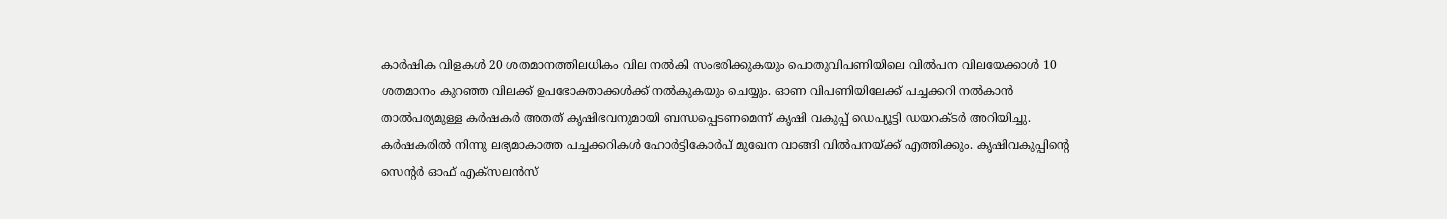കാര്‍ഷിക വിളകള്‍ 20 ശതമാനത്തിലധികം വില നല്‍കി സംഭരിക്കുകയും പൊതുവിപണിയിലെ വില്‍പന വിലയേക്കാള്‍ 10 ശതമാനം കുറഞ്ഞ വിലക്ക് ഉപഭോക്താക്കള്‍ക്ക് നല്‍കുകയും ചെയ്യും. ഓണ വിപണിയിലേക്ക് പച്ചക്കറി നല്‍കാന്‍ താൽപര്യമുള്ള കര്‍ഷകര്‍ അതത് കൃഷിഭവനുമായി ബന്ധപ്പെടണമെന്ന് കൃഷി വകുപ്പ് ഡെപ്യൂട്ടി ഡയറക്ടര്‍ അറിയിച്ചു. കര്‍ഷകരില്‍ നിന്നു ലഭ്യമാകാത്ത പച്ചക്കറികള്‍ ഹോര്‍ട്ടികോര്‍പ് മുഖേന വാങ്ങി വില്‍പനയ്ക്ക് എത്തിക്കും. കൃഷിവകുപ്പിന്റെ സെന്റര്‍ ഓഫ് എക്‌സലന്‍സ്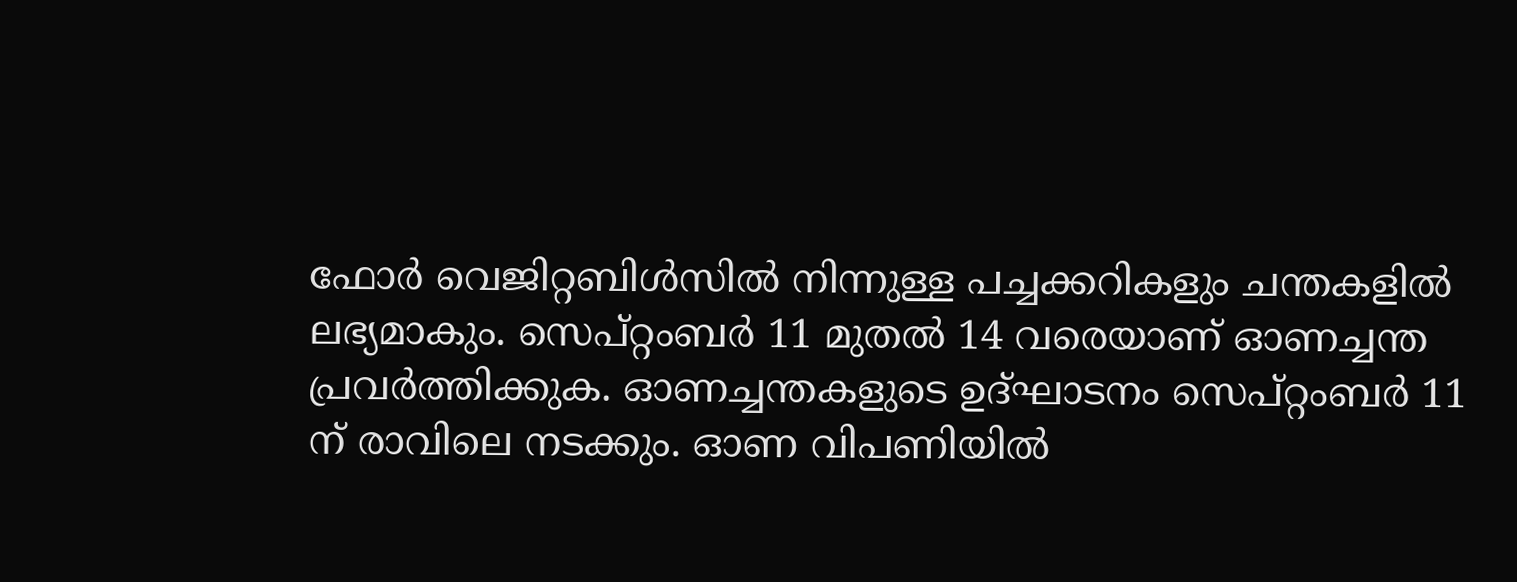ഫോര്‍ വെജിറ്റബിള്‍സില്‍ നിന്നുള്ള പച്ചക്കറികളും ചന്തകളില്‍ ലഭ്യമാകും. സെപ്റ്റംബര്‍ 11 മുതല്‍ 14 വരെയാണ് ഓണച്ചന്ത പ്രവര്‍ത്തിക്കുക. ഓണച്ചന്തകളുടെ ഉദ്ഘാടനം സെപ്റ്റംബര്‍ 11 ന് രാവിലെ നടക്കും. ഓണ വിപണിയില്‍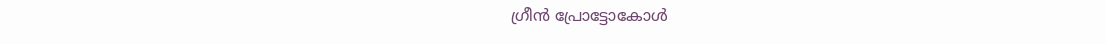ഗ്രീന്‍ പ്രോട്ടോകോള്‍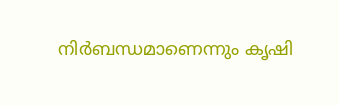നിര്‍ബന്ധമാണെന്നും കൃഷി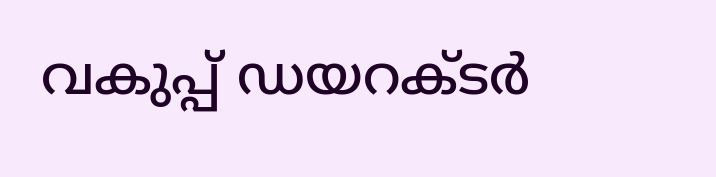വകുപ്പ് ഡയറക്ടര്‍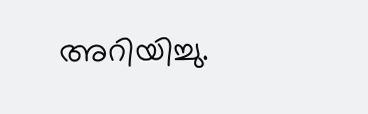അറിയിച്ചു.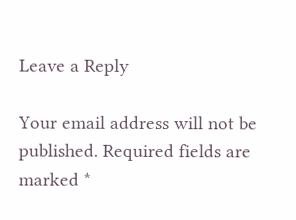Leave a Reply

Your email address will not be published. Required fields are marked *